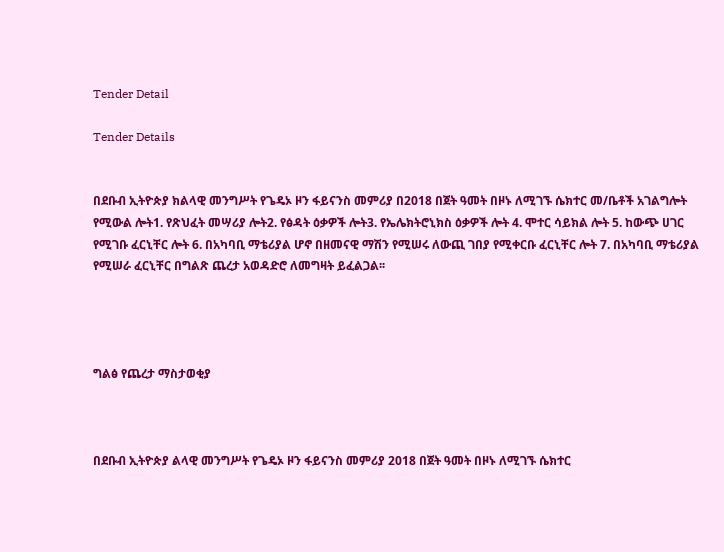Tender Detail

Tender Details


በደቡብ ኢትዮጵያ ክልላዊ መንግሥት የጌዴኦ ዞን ፋይናንስ መምሪያ በ2018 በጀት ዓመት በዞኑ ለሚገኙ ሴክተር መ/ቤቶች አገልግሎት የሚውል ሎት1. የጽህፈት መሣሪያ ሎት2. የፅዳት ዕቃዎች ሎት3. የኤሌክትሮኒክስ ዕቃዎች ሎት 4. ሞተር ሳይክል ሎት 5. ከውጭ ሀገር የሚገቡ ፈርኒቸር ሎት 6. በአካባቢ ማቴሪያል ሆኖ በዘመናዊ ማሽን የሚሠሩ ለውጪ ገበያ የሚቀርቡ ፈርኒቸር ሎት 7. በአካባቢ ማቴሪያል የሚሠራ ፈርኒቸር በግልጽ ጨረታ አወዳድሮ ለመግዛት ይፈልጋል፡፡




ግልፅ የጨረታ ማስታወቂያ



በደቡብ ኢትዮጵያ ልላዊ መንግሥት የጌዴኦ ዞን ፋይናንስ መምሪያ 2018 በጀት ዓመት በዞኑ ለሚገኙ ሴክተር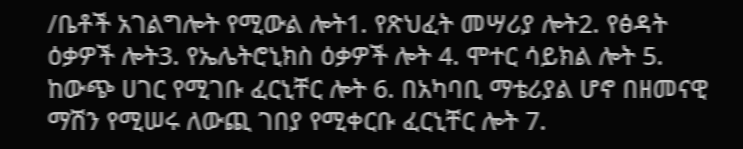/ቤቶች አገልግሎት የሚውል ሎት1. የጽህፈት መሣሪያ ሎት2. የፅዳት ዕቃዎች ሎት3. የኤሌትሮኒክስ ዕቃዎች ሎት 4. ሞተር ሳይክል ሎት 5. ከውጭ ሀገር የሚገቡ ፈርኒቸር ሎት 6. በአካባቢ ማቴሪያል ሆኖ በዘመናዊ ማሽን የሚሠሩ ለውጪ ገበያ የሚቀርቡ ፈርኒቸር ሎት 7.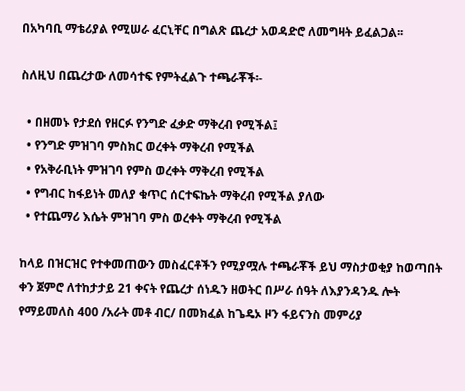በአካባቢ ማቴሪያል የሚሠራ ፈርኒቸር በግልጽ ጨረታ አወዳድሮ ለመግዛት ይፈልጋል፡፡

ስለዚህ በጨረታው ለመሳተፍ የምትፈልጉ ተጫራቾች፡-

  • በዘመኑ የታደሰ የዘርፉ የንግድ ፈቃድ ማቅረብ የሚችል፤
  • የንግድ ምዝገባ ምስክር ወረቀት ማቅረብ የሚችል
  • የአቅራቢነት ምዝገባ የምስ ወረቀት ማቅረብ የሚችል
  • የግብር ከፋይነት መለያ ቁጥር ሰርተፍኬት ማቅረብ የሚችል ያለው
  • የተጨማሪ እሴት ምዝገባ ምስ ወረቀት ማቅረብ የሚችል

ከላይ በዝርዝር የተቀመጠውን መስፈርቶችን የሚያሟሉ ተጫራቾች ይህ ማስታወቂያ ከወጣበት ቀን ጀምሮ ለተከታታይ 21 ቀናት የጨረታ ሰነዱን ዘወትር በሥራ ሰዓት ለእያንዳንዱ ሎት የማይመለስ 400 /አራት መቶ ብር/ በመክፈል ከጌዴኦ ዞን ፋይናንስ መምሪያ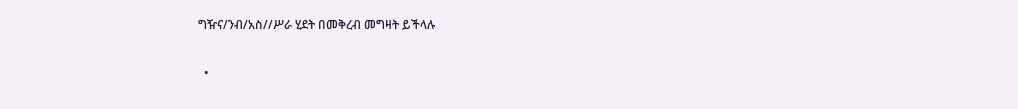ግዥና/ንብ/አስ//ሥራ ሂደት በመቅረብ መግዛት ይችላሉ

  •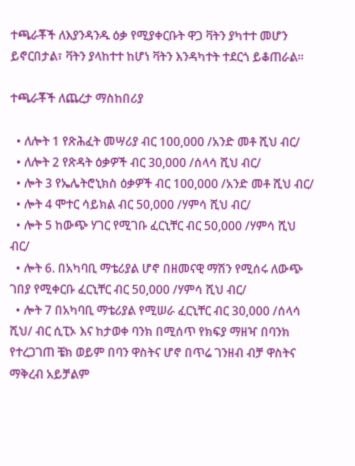ተጫራቾች ለእያንዳንዱ ዕቃ የሚያቀርቡት ዋጋ ቫትን ያካተተ መሆን ይኖርበታል፣ ቫትን ያላከተተ ከሆነ ቫትን እንዳካተት ተደርጎ ይቆጠራል፡፡

ተጫራቾች ለጨረታ ማስከበሪያ

  • ለሎት 1 የጽሕፈት መሣሪያ ብር 100,000 /አንድ መቶ ሺህ ብር/
  • ለሎት 2 የጽዳት ዕቃዎች ብር 30,000 /ሰላሳ ሺህ ብር/
  • ሎት 3 የኤሌትሮኒክስ ዕቃዎች ብር 100,000 /አንድ መቶ ሺህ ብር/
  • ሎት 4 ሞተር ሳይክል ብር 50,000 /ሃምሳ ሺህ ብር/
  • ሎት 5 ከውጭ ሃገር የሚገቡ ፈርኒቸር ብር 50,000 /ሃምሳ ሺህ ብር/
  • ሎት 6. በአካባቢ ማቴሪያል ሆኖ በዘመናዊ ማሽን የሚሰሩ ለውጭ ገበያ የሚቀርቡ ፈርኒቸር ብር 50,000 /ሃምሳ ሺህ ብር/
  • ሎት 7 በአካባቢ ማቴሪያል የሚሠራ ፈርኒቸር ብር 30,000 /ሰላሳ ሺህ/ ብር ሲፒኦ እና ከታወቀ ባንክ በሚሰጥ የክፍያ ማዘዣ በባንክ የተረጋገጠ ቼክ ወይም በባን ዋስትና ሆኖ በጥሬ ገንዘብ ብቻ ዋስትና ማቅረብ አይቻልም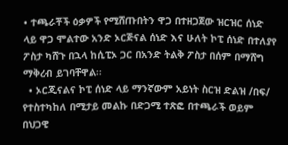• ተጫራቾች ዕቃዎች የሚሸጡበትን ዋጋ በተዘጋጀው ዝርዝር ሰነድ ላይ ዋጋ ሞልተው አንድ ኦርጅናል ሰነድ እና ሁለት ኮፒ ሰነድ በተለያየ ፖስታ ካሸጉ በኋላ ከሲፒኦ ጋር በአንድ ትልቅ ፖስታ በሰም በማሸግ ማቅረብ ይገባቸዋል፡፡
  • ኦርጂናልና ኮፒ ሰነድ ላይ ማንኛውም አይነት ስርዝ ድልዝ /በፍ/ የተስተካከለ በሚታይ መልኩ በድጋሚ ተጽፎ በተጫራች ወይም በህጋዊ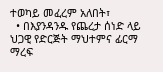ተወካይ መፈረም አለበት፣
  • በእያንዳንዱ የጨረታ ሰነድ ላይ ህጋዊ የድርጅት ማህተምና ፊርማ ማረፍ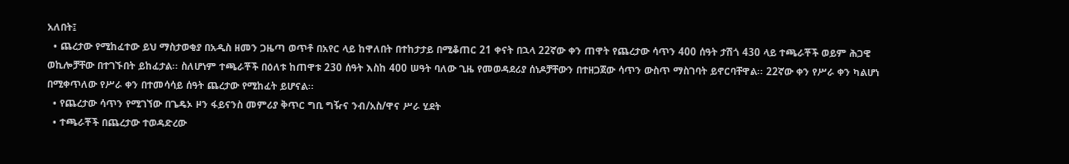አለበት፤
  • ጨረታው የሚከፈተው ይህ ማስታወቂያ በአዲስ ዘመን ጋዜጣ ወጥቶ በአየር ላይ ከዋለበት በተከታታይ በሚቆጠር 21 ቀናት በኋላ 22ኛው ቀን ጠዋት የጨረታው ሳጥን 400 ሰዓት ታሽጎ 430 ላይ ተጫራቾች ወይም ሕጋዊ ወኪሎቻቸው በተገኙበት ይከፈታል፡፡ ስለሆነም ተጫራቾች በዕለቱ ከጠዋቱ 230 ሰዓት እስከ 400 ሠዓት ባለው ጊዜ የመወዳደሪያ ሰነዶቻቸውን በተዘጋጀው ሳጥን ውስጥ ማስገባት ይኖርባቸዋል፡፡ 22ኛው ቀን የሥራ ቀን ካልሆነ በሚቀጥለው የሥራ ቀን በተመሳሳይ ሰዓት ጨረታው የሚከፈት ይሆናል፡፡
  • የጨረታው ሳጥን የሚገኘው በጌዴኦ ዞን ፋይናንስ መምሪያ ቅጥር ግቢ ግዥና ንብ/አስ/ዋና ሥራ ሂደት
  • ተጫራቾች በጨረታው ተወዳድረው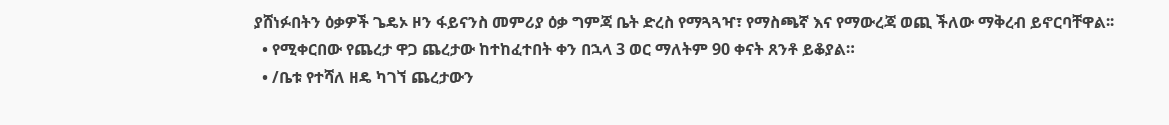ያሸነፉበትን ዕቃዎች ጌዴኦ ዞን ፋይናንስ መምሪያ ዕቃ ግምጃ ቤት ድረስ የማጓጓዣ፣ የማስጫኛ እና የማውረጃ ወጪ ችለው ማቅረብ ይኖርባቸዋል፡፡
  • የሚቀርበው የጨረታ ዋጋ ጨረታው ከተከፈተበት ቀን በኋላ 3 ወር ማለትም 90 ቀናት ጸንቶ ይቆያል።
  • /ቤቱ የተሻለ ዘዴ ካገኘ ጨረታውን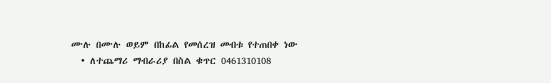ሙሉ በሙሉ ወይም በከፊል የመሰረዝ መብቱ የተጠበቀ ነው
  • ለተጨማሪ ማብራሪያ በስል ቁጥር 0461310108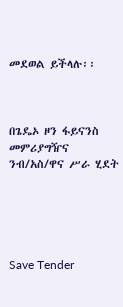መደወል ይችላሉ፡፡



በጌዴኦ ዞን ፋይናንስ መምሪያግዥና ንብ/አስ/ዋና ሥራ ሂደት





Save Tender